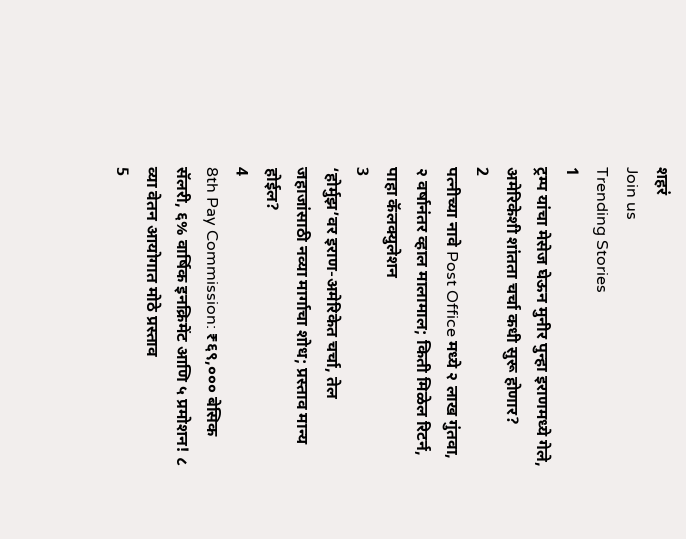शहरं
Join us
Trending Stories
1
ट्रम्प यांचा मेसेज घेऊन मुनीर पुन्हा इराणमध्ये गेले, अमेरिकेशी शांतता चर्चा कधी सुरू होणार?
2
पत्नीच्या नावे Post Office मध्ये २ लाख गुंतवा, २ वर्षानंतर व्हाल मालामाल; किती मिळेल रिटर्न, पाहा कॅलक्युलेशन
3
‘होर्मुझ’वर इराण-अमेरिकेत चर्चा, तेल जहाजांसाठी नव्या मार्गाचा शोध; प्रस्ताव मान्य होईल?
4
8th Pay Commission: ₹६९,००० बेसिक सॅलरी, ६% वार्षिक इनक्रिमेंट आणि ५ प्रमोशन! ८ व्या वेतन आयोगात मोठे प्रस्ताव
5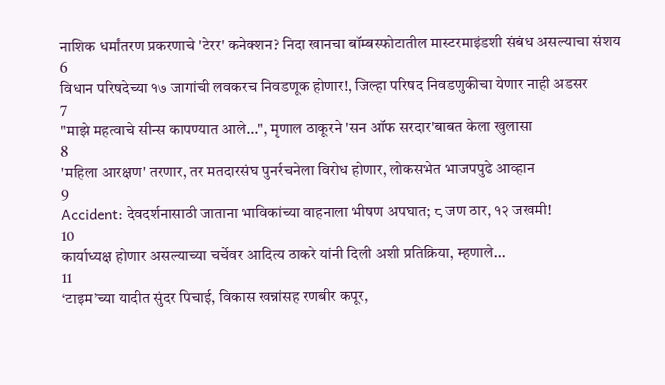नाशिक धर्मांतरण प्रकरणाचे 'टेरर' कनेक्शन? निदा खानचा बॉम्बस्फोटातील मास्टरमाइंडशी संबंध असल्याचा संशय
6
विधान परिषदेच्या १७ जागांची लवकरच निवडणूक होणार!, जिल्हा परिषद निवडणुकीचा येणार नाही अडसर
7
"माझे महत्वाचे सीन्स कापण्यात आले...", मृणाल ठाकूरने 'सन ऑफ सरदार'बाबत केला खुलासा
8
'महिला आरक्षण' तरणार, तर मतदारसंघ पुनर्रचनेला विरोध होणार, लोकसभेत भाजपपुढे आव्हान
9
Accident: देवदर्शनासाठी जाताना भाविकांच्या वाहनाला भीषण अपघात; ८ जण ठार, १२ जखमी!
10
कार्याध्यक्ष होणार असल्याच्या चर्चेवर आदित्य ठाकरे यांनी दिली अशी प्रतिक्रिया, म्हणाले...
11
‘टाइम’च्या यादीत सुंदर पिचाई, विकास खन्नांसह रणबीर कपूर,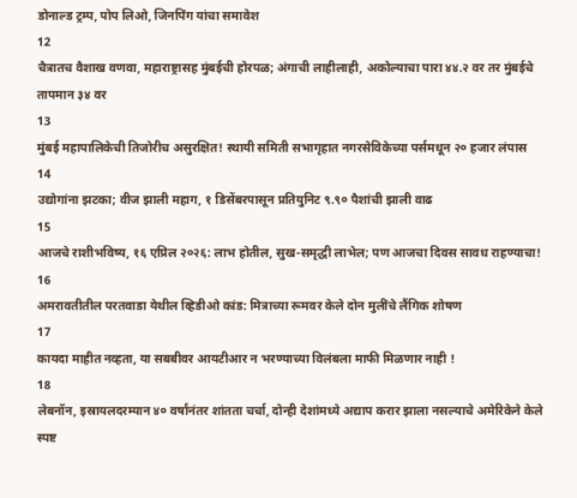डोनाल्ड ट्रम्प, पोप लिओ, जिनपिंग यांचा समावेश
12
चैत्रातच वैशाख वणवा, महाराष्ट्रासह मुंबईची होरपळ; अंगाची लाहीलाही, अकोल्याचा पारा ४४.२ वर तर मुंबईचे तापमान ३४ वर
13
मुंबई महापालिकेची तिजोरीच असुरक्षित! स्थायी समिती सभागृहात नगरसेविकेच्या पर्समधून २० हजार लंपास
14
उद्योगांना झटका; वीज झाली महाग, १ डिसेंबरपासून प्रतियुनिट ९.९० पैशांची झाली वाढ
15
आजचे राशीभविष्य, १६ एप्रिल २०२६: लाभ होतील, सुख-समृद्धी लाभेल; पण आजचा दिवस सावध राहण्याचा!
16
अमरावतीतील परतवाडा येथील व्हिडीओ कांड: मित्राच्या रूमवर केले दोन मुलींचे लैंगिक शोषण
17
कायदा माहीत नव्हता, या सबबीवर आयटीआर न भरण्याच्या विलंबला माफी मिळणार नाही !
18
लेबनॉन, इस्रायलदरम्यान ४० वर्षांनंतर शांतता चर्चा, दोन्ही देशांमध्ये अद्याप करार झाला नसल्याचे अमेरिकेने केले स्पष्ट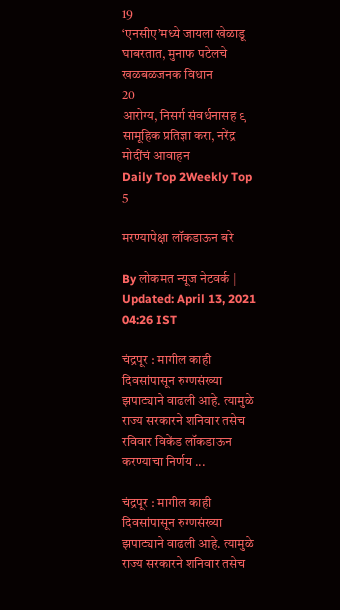19
‘एनसीए’मध्ये जायला खेळाडू घाबरतात, मुनाफ पटेलचे खळबळजनक विधान
20
आरोग्य, निसर्ग संवर्धनासह ९ सामूहिक प्रतिज्ञा करा, नरेंद्र मोदींचं आवाहन
Daily Top 2Weekly Top 5

मरण्यापेक्षा लॉकडाऊन बरे

By लोकमत न्यूज नेटवर्क | Updated: April 13, 2021 04:26 IST

चंद्रपूर : मागील काही दिवसांपासून रुग्णसंख्या झपाट्याने वाढली आहे. त्यामुळे राज्य सरकारने शनिवार तसेच रविवार विकेंड लॉकडाऊन करण्याचा निर्णय ...

चंद्रपूर : मागील काही दिवसांपासून रुग्णसंख्या झपाट्याने वाढली आहे. त्यामुळे राज्य सरकारने शनिवार तसेच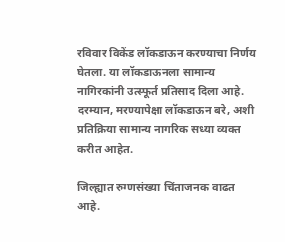रविवार विकेंड लॉकडाऊन करण्याचा निर्णय घेतला. या लॉकडाऊनला सामान्य नागिरकांनी उत्स्फूर्त प्रतिसाद दिला आहे. दरम्यान, मरण्यापेक्षा लॉकडाऊन बरे, अशी प्रतिक्रिया सामान्य नागरिक सध्या व्यक्त करीत आहेत.

जिल्ह्यात रुग्णसंख्या चिंताजनक वाढत आहे.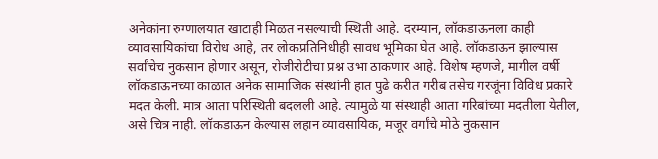अनेकांना रुग्णालयात खाटाही मिळत नसल्याची स्थिती आहे. दरम्यान, लॉकडाऊनला काही व्यावसायिकांचा विरोध आहे, तर लोकप्रतिनिधीही सावध भूमिका घेत आहे. लॉकडाऊन झाल्यास सर्वांचेच नुकसान होणार असून, रोजीरोटीचा प्रश्न उभा ठाकणार आहे. विशेष म्हणजे, मागील वर्षी लॉकडाऊनच्या काळात अनेक सामाजिक संस्थांनी हात पुढे करीत गरीब तसेच गरजूंना विविध प्रकारे मदत केली. मात्र आता परिस्थिती बदलली आहे. त्यामुळे या संस्थाही आता गरिबांच्या मदतीला येतील, असे चित्र नाही. लॉकडाऊन केल्यास लहान व्यावसायिक, मजूर वर्गांचे मोठे नुकसान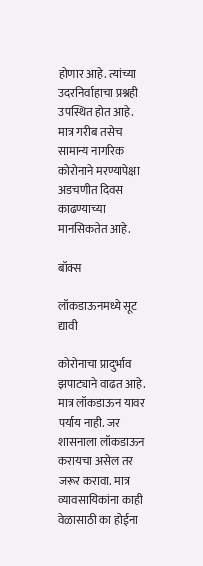होणार आहे. त्यांच्या उदरनिर्वाहाचा प्रश्नही उपस्थित होत आहे. मात्र गरीब तसेच सामान्य नागरिक कोरोनाने मरण्यापेक्षा अडचणीत दिवस काढण्याच्या मानसिकतेत आहे.

बॉक्स

लॉकडाऊनमध्ये सूट द्यावी

कोरोनाचा प्रादुर्भाव झपाट्याने वाढत आहे. मात्र लॉकडाऊन यावर पर्याय नाही. जर शासनाला लॉकडाऊन करायचा असेल तर जरूर करावा. मात्र व्यावसायिकांना काही वेळासाठी का होईना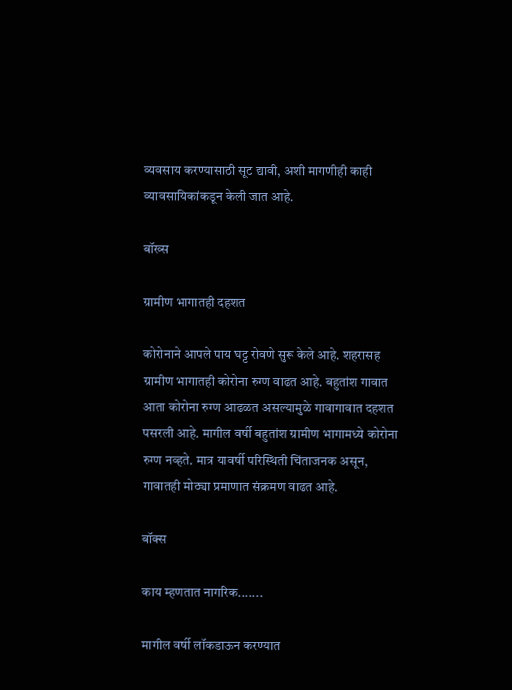व्यवसाय करण्यासाठी सूट द्यावी, अशी मागणीही काही व्यावसायिकांकडून केली जात आहे.

बॉख्स

ग्रामीण भागातही दहशत

कोरोनाने आपले पाय घट्ट रोवणे सुरू केले आहे. शहरासह ग्रामीण भागातही कोरोना रुग्ण वाढत आहे. बहुतांश गावात आता कोरोना रुग्ण आढळत असल्यामुळे गावागावात दहशत पसरली आहे. मागील वर्षी बहुतांश ग्रामीण भागामध्ये कोरोना रुग्ण नव्हते. मात्र यावर्षी परिस्थिती चिंताजनक असून, गावातही मोठ्या प्रमाणात संक्रमण वाढत आहे.

बॉक्स

काय म्हणतात नागरिक.......

मागील वर्षी लॉकडाऊन करण्यात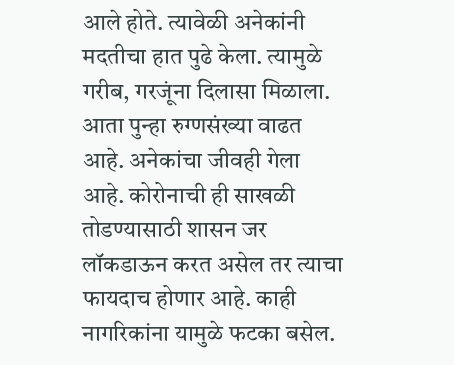आले होते. त्यावेळी अनेकांनी मदतीचा हात पुढे केला. त्यामुळे गरीब, गरजूंना दिलासा मिळाला. आता पुन्हा रुग्णसंख्या वाढत आहे. अनेकांचा जीवही गेला आहे. कोरोनाची ही साखळी तोडण्यासाठी शासन जर लॉकडाऊन करत असेल तर त्याचा फायदाच होणार आहे. काही नागरिकांना यामुळे फटका बसेल.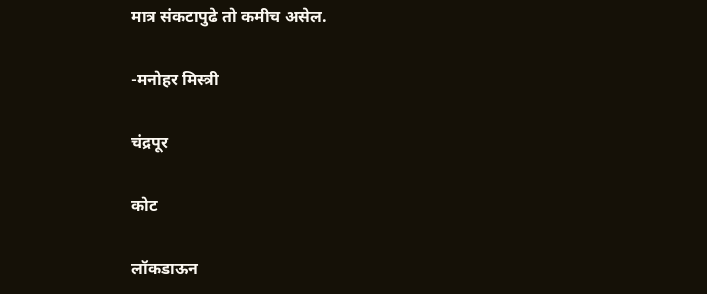मात्र संकटापुढे तो कमीच असेल.

-मनोहर मिस्त्री

चंद्रपूर

कोट

लॉकडाऊन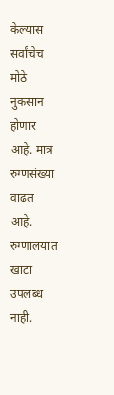केल्यास सर्वांचेच मोठे नुकसान होणार आहे. मात्र रुग्णसंख्या वाढत आहे. रुग्णालयात खाटा उपलब्ध नाही.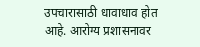उपचारासाठी धावाधाव होत आहे. आरोग्य प्रशासनावर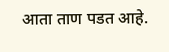आता ताण पडत आहे.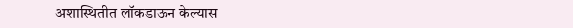अशास्थितीत लॉकडाऊन केल्यास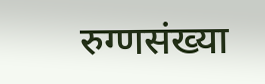रुग्णसंख्या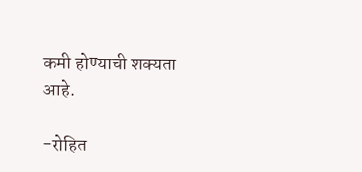कमी होण्याची शक्यता आहे.

-रोहित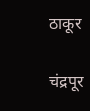ठाकूर

चंद्रपूर